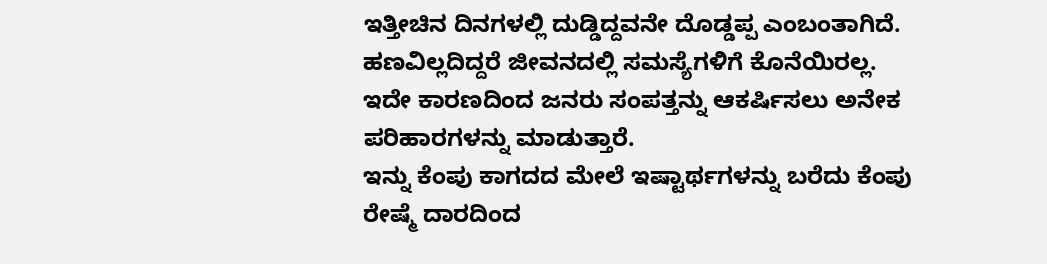ಇತ್ತೀಚಿನ ದಿನಗಳಲ್ಲಿ ದುಡ್ಡಿದ್ದವನೇ ದೊಡ್ಡಪ್ಪ ಎಂಬಂತಾಗಿದೆ. ಹಣವಿಲ್ಲದಿದ್ದರೆ ಜೀವನದಲ್ಲಿ ಸಮಸ್ಯೆಗಳಿಗೆ ಕೊನೆಯಿರಲ್ಲ. ಇದೇ ಕಾರಣದಿಂದ ಜನರು ಸಂಪತ್ತನ್ನು ಆಕರ್ಷಿಸಲು ಅನೇಕ ಪರಿಹಾರಗಳನ್ನು ಮಾಡುತ್ತಾರೆ.
ಇನ್ನು ಕೆಂಪು ಕಾಗದದ ಮೇಲೆ ಇಷ್ಟಾರ್ಥಗಳನ್ನು ಬರೆದು ಕೆಂಪು ರೇಷ್ಮೆ ದಾರದಿಂದ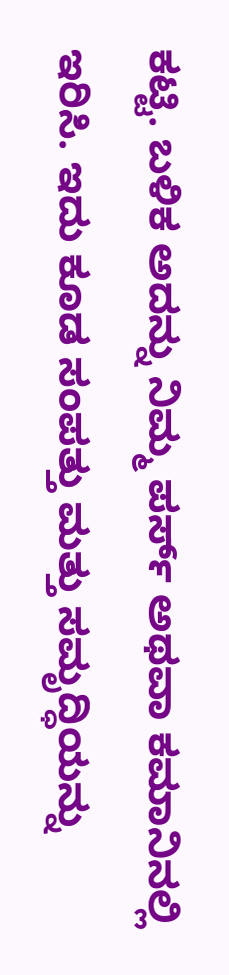ಕಟ್ಟಿ. ಬಳಿಕ ಅದನ್ನು ನಿಮ್ಮ ಪರ್ಸ್ ಅಥವಾ ಕಮಾನಿನಲ್ಲಿ ಇರಿಸಿ. ಇದು ಕೂಡ ಸಂಪತ್ತು ಮತ್ತು ಸಮೃದ್ಧಿಯನ್ನು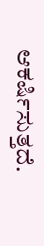ಆಕರ್ಷಿಸುತ್ತದೆ.